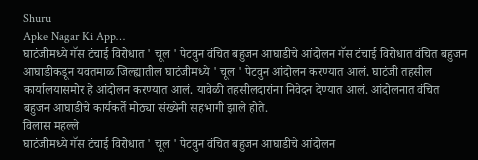Shuru
Apke Nagar Ki App…
घाटंजीमध्ये गॅस टंचाई विरोधात ' चूल ' पेटवुन वंचित बहुजन आघाडीचे आंदोलन गॅस टंचाई विरोधात वंचित बहुजन आघाडीकडून यवतमाळ जिल्ह्यातील घाटंजीमध्ये ' चूल ' पेटवुन आंदोलन करण्यात आलं. घाटंजी तहसील कार्यालयासमोर हे आंदोलन करण्यात आलं. यावेळी तहसीलदारांना निवेदन देण्यात आलं. आंदोलनात वंचित बहुजन आघाडीचे कार्यकर्ते मोठ्या संख्येनी सहभागी झाले होते.
विलास महल्ले
घाटंजीमध्ये गॅस टंचाई विरोधात ' चूल ' पेटवुन वंचित बहुजन आघाडीचे आंदोलन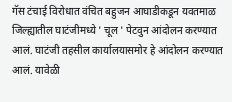गॅस टंचाई विरोधात वंचित बहुजन आघाडीकडून यवतमाळ जिल्ह्यातील घाटंजीमध्ये ' चूल ' पेटवुन आंदोलन करण्यात आलं. घाटंजी तहसील कार्यालयासमोर हे आंदोलन करण्यात आलं. यावेळी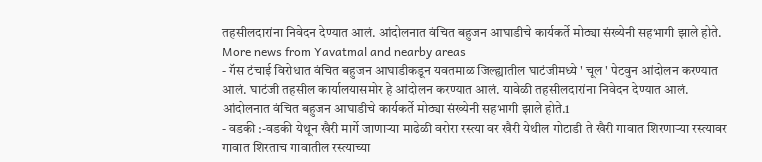तहसीलदारांना निवेदन देण्यात आलं. आंदोलनात वंचित बहुजन आघाडीचे कार्यकर्ते मोठ्या संख्येनी सहभागी झाले होते.
More news from Yavatmal and nearby areas
- गॅस टंचाई विरोधात वंचित बहुजन आघाडीकडून यवतमाळ जिल्ह्यातील घाटंजीमध्ये ' चूल ' पेटवुन आंदोलन करण्यात आलं. घाटंजी तहसील कार्यालयासमोर हे आंदोलन करण्यात आलं. यावेळी तहसीलदारांना निवेदन देण्यात आलं. आंदोलनात वंचित बहुजन आघाडीचे कार्यकर्ते मोठ्या संख्येनी सहभागी झाले होते.1
- वडकी :-वडकी येथून खैरी मार्गे जाणाऱ्या माढेळी वरोरा रस्त्या वर खैरी येथील गोटाडी ते खैरी गावात शिरणाऱ्या रस्त्यावर गावात शिरताच गावातील रस्त्याच्या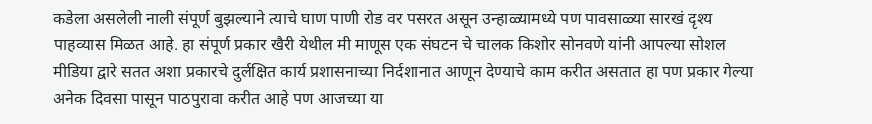कडेला असलेली नाली संपूर्ण बुझल्याने त्याचे घाण पाणी रोड वर पसरत असून उन्हाळ्यामध्ये पण पावसाळ्या सारखं दृश्य पाहव्यास मिळत आहे. हा संपूर्ण प्रकार खैरी येथील मी माणूस एक संघटन चे चालक किशोर सोनवणे यांनी आपल्या सोशल मीडिया द्वारे सतत अशा प्रकारचे दुर्लक्षित कार्य प्रशासनाच्या निर्दशानात आणून देण्याचे काम करीत असतात हा पण प्रकार गेल्या अनेक दिवसा पासून पाठपुरावा करीत आहे पण आजच्या या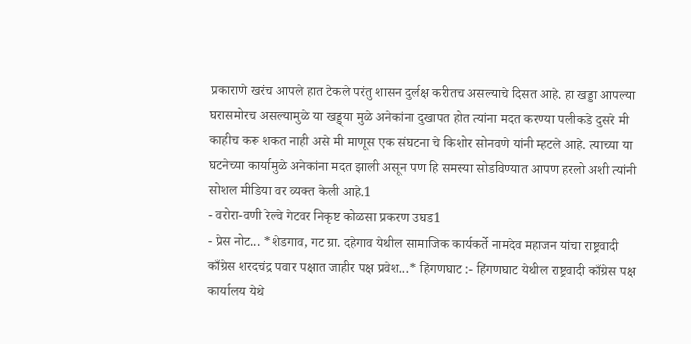प्रकाराणे खरंच आपले हात टेकले परंतु शासन दुर्लक्ष करीतच असल्याचे दिसत आहे. हा खड्डा आपल्या घरासमोरच असल्यामुळे या खड्ड्या मुळे अनेकांना दुखापत होत त्यांना मदत करण्या पलीकडे दुसरे मी काहीच करू शकत नाही असे मी माणूस एक संघटना चे किशोर सोनवणे यांनी म्हटले आहे. त्याच्या या घटनेच्या कार्यामुळे अनेकांना मदत झाली असून पण हि समस्या सोडविण्यात आपण हरलो अशी त्यांनी सोशल मीडिया वर व्यक्त केली आहे.1
- वरोरा-वणी रेल्वे गेटवर निकृष्ट कोळसा प्रकरण उघड1
- प्रेस नोट... *शेडगाव, गट ग्रा. दहेगाव येथील सामाजिक कार्यकर्ते नामदेव महाजन यांचा राष्ट्रवादी काँग्रेस शरदचंद्र पवार पक्षात जाहीर पक्ष प्रवेश...* हिंगणघाट :- हिंगणघाट येथील राष्ट्रवादी काँग्रेस पक्ष कार्यालय येथे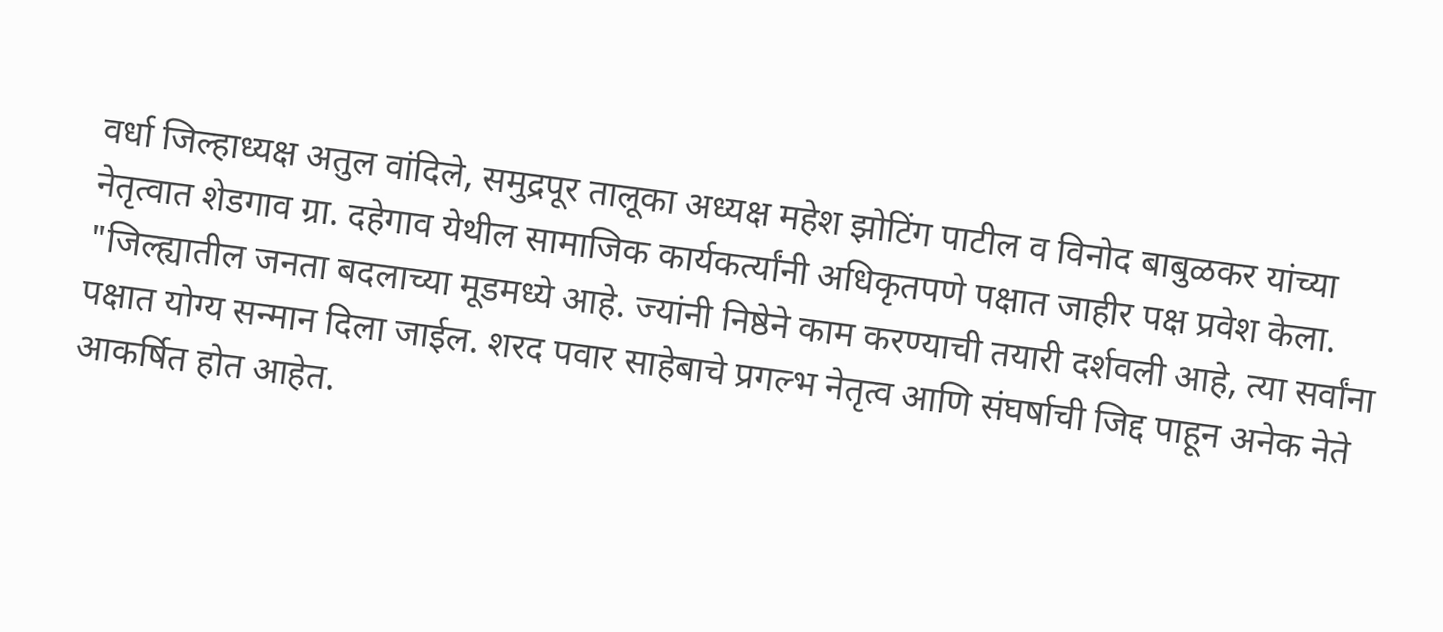वर्धा जिल्हाध्यक्ष अतुल वांदिले, समुद्रपूर तालूका अध्यक्ष महेश झोटिंग पाटील व विनोद बाबुळकर यांच्या नेतृत्वात शेडगाव ग्रा. दहेगाव येथील सामाजिक कार्यकर्त्यांनी अधिकृतपणे पक्षात जाहीर पक्ष प्रवेश केला. "जिल्ह्यातील जनता बदलाच्या मूडमध्ये आहे. ज्यांनी निष्ठेने काम करण्याची तयारी दर्शवली आहे, त्या सर्वांना पक्षात योग्य सन्मान दिला जाईल. शरद पवार साहेबाचे प्रगल्भ नेतृत्व आणि संघर्षाची जिद्द पाहून अनेक नेते आकर्षित होत आहेत.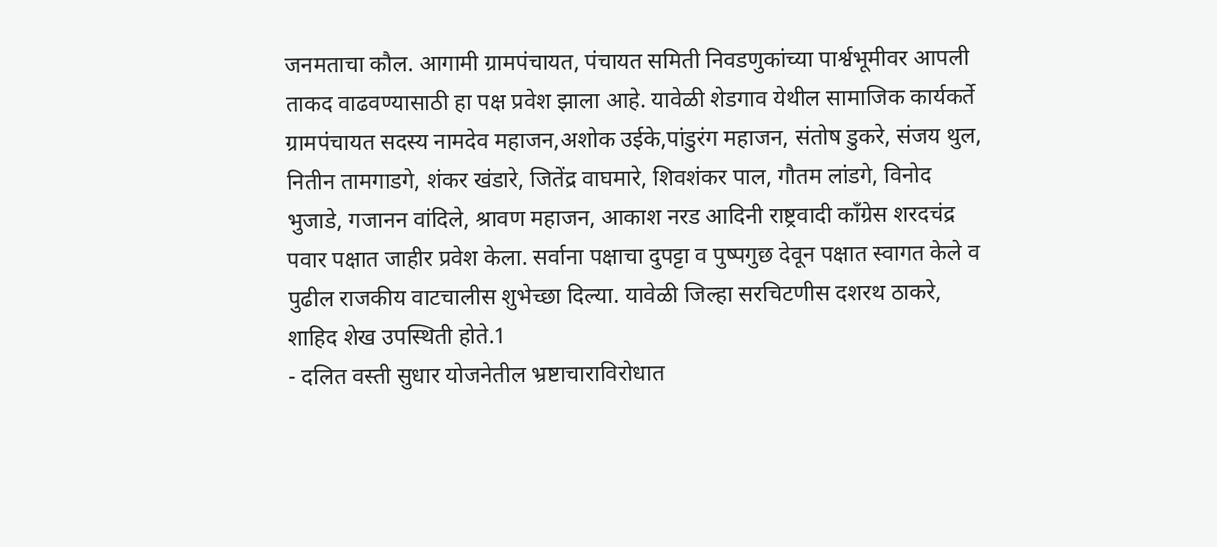जनमताचा कौल. आगामी ग्रामपंचायत, पंचायत समिती निवडणुकांच्या पार्श्वभूमीवर आपली ताकद वाढवण्यासाठी हा पक्ष प्रवेश झाला आहे. यावेळी शेडगाव येथील सामाजिक कार्यकर्ते ग्रामपंचायत सदस्य नामदेव महाजन,अशोक उईके,पांडुरंग महाजन, संतोष डुकरे, संजय थुल, नितीन तामगाडगे, शंकर खंडारे, जितेंद्र वाघमारे, शिवशंकर पाल, गौतम लांडगे, विनोद भुजाडे, गजानन वांदिले, श्रावण महाजन, आकाश नरड आदिनी राष्ट्रवादी काँग्रेस शरदचंद्र पवार पक्षात जाहीर प्रवेश केला. सर्वाना पक्षाचा दुपट्टा व पुष्पगुछ देवून पक्षात स्वागत केले व पुढील राजकीय वाटचालीस शुभेच्छा दिल्या. यावेळी जिल्हा सरचिटणीस दशरथ ठाकरे, शाहिद शेख उपस्थिती होते.1
- दलित वस्ती सुधार योजनेतील भ्रष्टाचाराविरोधात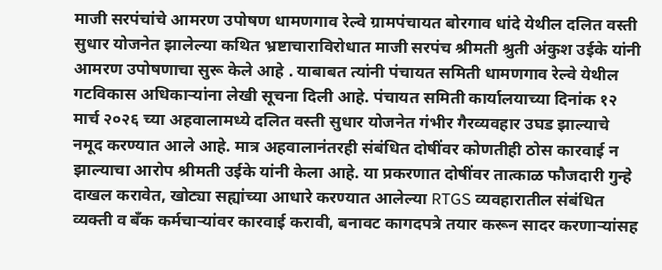माजी सरपंचांचे आमरण उपोषण धामणगाव रेल्वे ग्रामपंचायत बोरगाव धांदे येथील दलित वस्ती सुधार योजनेत झालेल्या कथित भ्रष्टाचाराविरोधात माजी सरपंच श्रीमती श्रुती अंकुश उईके यांनी आमरण उपोषणाचा सुरू केले आहे . याबाबत त्यांनी पंचायत समिती धामणगाव रेल्वे येथील गटविकास अधिकाऱ्यांना लेखी सूचना दिली आहे. पंचायत समिती कार्यालयाच्या दिनांक १२ मार्च २०२६ च्या अहवालामध्ये दलित वस्ती सुधार योजनेत गंभीर गैरव्यवहार उघड झाल्याचे नमूद करण्यात आले आहे. मात्र अहवालानंतरही संबंधित दोषींवर कोणतीही ठोस कारवाई न झाल्याचा आरोप श्रीमती उईके यांनी केला आहे. या प्रकरणात दोषींवर तात्काळ फौजदारी गुन्हे दाखल करावेत, खोट्या सह्यांच्या आधारे करण्यात आलेल्या RTGS व्यवहारातील संबंधित व्यक्ती व बँक कर्मचाऱ्यांवर कारवाई करावी, बनावट कागदपत्रे तयार करून सादर करणाऱ्यांसह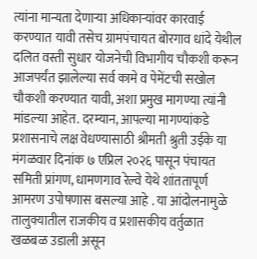त्यांना मान्यता देणाऱ्या अधिकाऱ्यांवर कारवाई करण्यात यावी तसेच ग्रामपंचायत बोरगाव धांदे येथील दलित वस्ती सुधार योजनेची विभागीय चौकशी करून आजपर्यंत झालेल्या सर्व कामे व पेमेंटची सखोल चौकशी करण्यात यावी, अशा प्रमुख मागण्या त्यांनी मांडल्या आहेत. दरम्यान, आपल्या मागण्यांकडे प्रशासनाचे लक्ष वेधण्यासाठी श्रीमती श्रुती उईके या मंगळवार दिनांक ७ एप्रिल २०२६ पासून पंचायत समिती प्रांगण, धामणगाव रेल्वे येथे शांततापूर्ण आमरण उपोषणास बसल्या आहे . या आंदोलनामुळे तालुक्यातील राजकीय व प्रशासकीय वर्तुळात खळबळ उडाली असून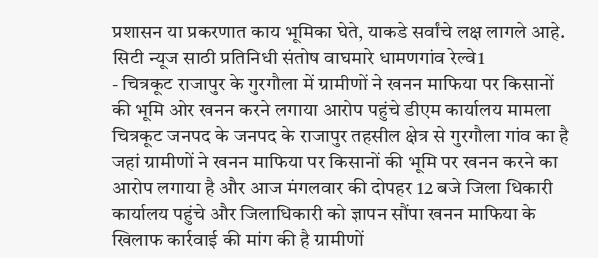प्रशासन या प्रकरणात काय भूमिका घेते, याकडे सर्वांचे लक्ष लागले आहे. सिटी न्यूज साठी प्रतिनिधी संतोष वाघमारे धामणगांव रेल्वे1
- चित्रकूट राजापुर के गुरगौला में ग्रामीणों ने खनन माफिया पर किसानों की भूमि ओर खनन करने लगाया आरोप पहुंचे डीएम कार्यालय मामला चित्रकूट जनपद के जनपद के राजापुर तहसील क्षेत्र से गुरगौला गांव का है जहां ग्रामीणों ने खनन माफिया पर किसानों की भूमि पर खनन करने का आरोप लगाया है और आज मंगलवार की दोपहर 12 बजे जिला धिकारी कार्यालय पहुंचे और जिलाधिकारी को ज्ञापन सौंपा खनन माफिया के खिलाफ कार्रवाई की मांग की है ग्रामीणों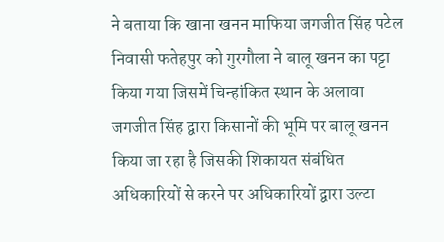ने बताया कि खाना खनन माफिया जगजीत सिंह पटेल निवासी फतेहपुर को गुरगौला ने बालू खनन का पट्टा किया गया जिसमें चिन्हांकित स्थान के अलावा जगजीत सिंह द्वारा किसानों की भूमि पर बालू खनन किया जा रहा है जिसकी शिकायत संबंधित अधिकारियों से करने पर अधिकारियों द्वारा उल्टा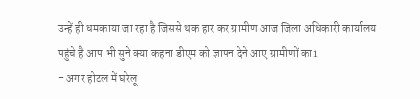उन्हें ही धमकाया जा रहा है जिससे थक हार कर ग्रामीण आज जिला अधिकारी कार्यालय पहुंचे है आप भी सुने क्या कहना डीएम को ज्ञापन देने आए ग्रामीणों का1
- अगर होटल में घरेलू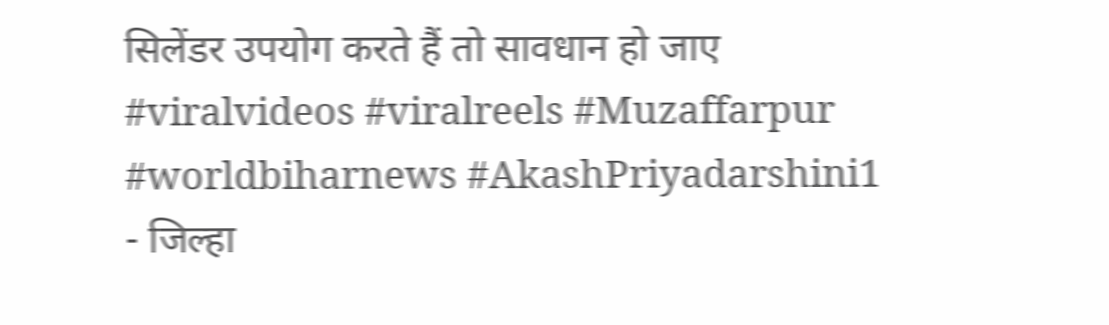सिलेंडर उपयोग करते हैं तो सावधान हो जाए #viralvideos #viralreels #Muzaffarpur #worldbiharnews #AkashPriyadarshini1
- जिल्हा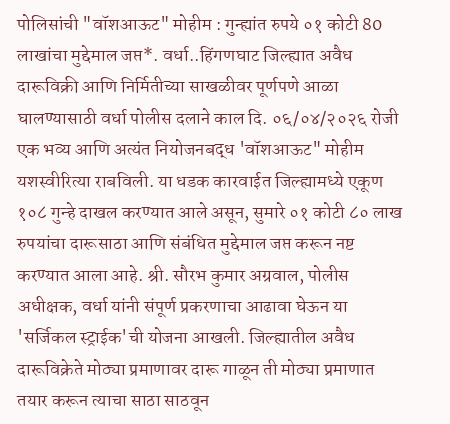पोलिसांची "वॉशआऊट" मोहीम : गुन्ह्यांत रुपये ०१ कोटी 80 लाखांचा मुद्देमाल जप्त*. वर्धा..हिंगणघाट जिल्ह्यात अवैध दारूविक्री आणि निर्मितीच्या साखळीवर पूर्णपणे आळा घालण्यासाठी वर्धा पोलीस दलाने काल दि. ०६/०४/२०२६ रोजी एक भव्य आणि अत्यंत नियोजनबद्ध 'वॉशआऊट" मोहीम यशस्वीरित्या राबविली. या धडक कारवाईत जिल्ह्यामध्ये एकूण १०८ गुन्हे दाखल करण्यात आले असून, सुमारे ०१ कोटी ८० लाख रुपयांचा दारूसाठा आणि संबंधित मुद्देमाल जप्त करून नष्ट करण्यात आला आहे. श्री. सौरभ कुमार अग्रवाल, पोलीस अधीक्षक, वर्धा यांनी संपूर्ण प्रकरणाचा आढावा घेऊन या 'सर्जिकल स्ट्राईक'ची योजना आखली. जिल्ह्यातील अवैध दारूविक्रेते मोठ्या प्रमाणावर दारू गाळून ती मोठ्या प्रमाणात तयार करून त्याचा साठा साठवून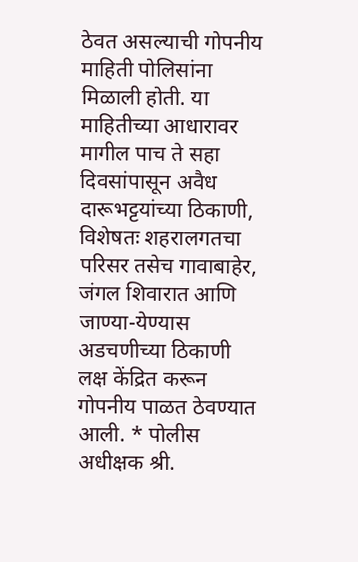ठेवत असल्याची गोपनीय माहिती पोलिसांना मिळाली होती. या माहितीच्या आधारावर मागील पाच ते सहा दिवसांपासून अवैध दारूभट्टयांच्या ठिकाणी, विशेषतः शहरालगतचा परिसर तसेच गावाबाहेर, जंगल शिवारात आणि जाण्या-येण्यास अडचणीच्या ठिकाणी लक्ष केंद्रित करून गोपनीय पाळत ठेवण्यात आली. * पोलीस अधीक्षक श्री.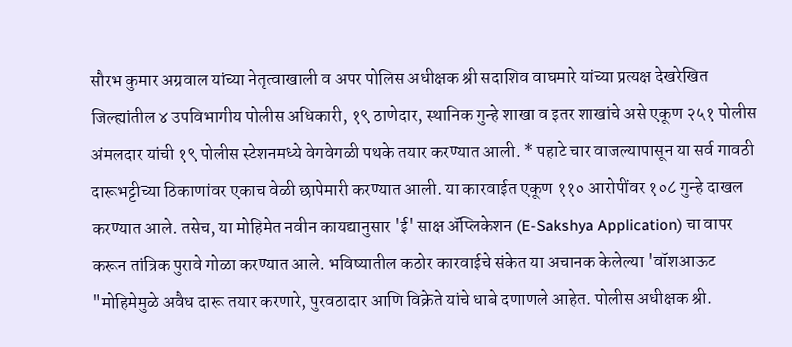सौरभ कुमार अग्रवाल यांच्या नेतृत्वाखाली व अपर पोलिस अधीक्षक श्री सदाशिव वाघमारे यांच्या प्रत्यक्ष देखरेखित जिल्ह्यांतील ४ उपविभागीय पोलीस अधिकारी, १९ ठाणेदार, स्थानिक गुन्हे शाखा व इतर शाखांचे असे एकूण २५१ पोलीस अंमलदार यांची १९ पोलीस स्टेशनमध्ये वेगवेगळी पथके तयार करण्यात आली. * पहाटे चार वाजल्यापासून या सर्व गावठी दारूभट्टीच्या ठिकाणांवर एकाच वेळी छापेमारी करण्यात आली. या कारवाईत एकूण ११० आरोपींवर १०८ गुन्हे दाखल करण्यात आले. तसेच, या मोहिमेत नवीन कायद्यानुसार 'ई' साक्ष ॲप्लिकेशन (E-Sakshya Application) चा वापर करून तांत्रिक पुरावे गोळा करण्यात आले. भविष्यातील कठोर कारवाईचे संकेत या अचानक केलेल्या 'वॉशआऊट "मोहिमेमुळे अवैध दारू तयार करणारे, पुरवठादार आणि विक्रेते यांचे धाबे दणाणले आहेत. पोलीस अधीक्षक श्री.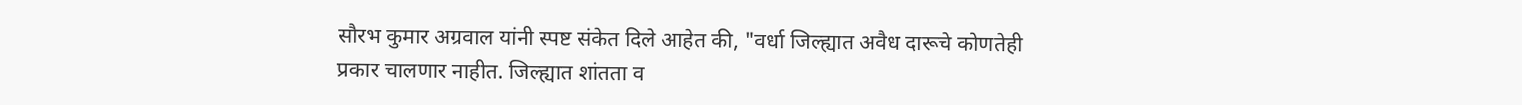सौरभ कुमार अग्रवाल यांनी स्पष्ट संकेत दिले आहेत की, "वर्धा जिल्ह्यात अवैध दारूचे कोणतेही प्रकार चालणार नाहीत. जिल्ह्यात शांतता व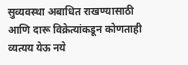सुव्यवस्था अबाधित राखण्यासाठी आणि दारू विक्रेत्यांकडून कोणताही व्यत्यय येऊ नये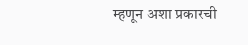म्हणून अशा प्रकारची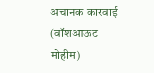अचानक कारवाई (वॉशआऊट मोहीम)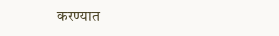करण्यात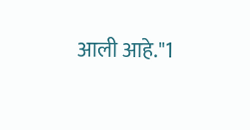आली आहे."1